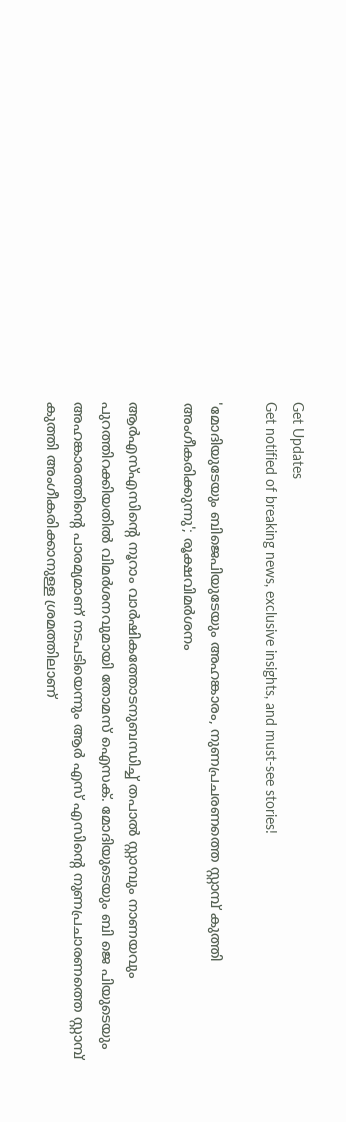Get Updates
Get notified of breaking news, exclusive insights, and must-see stories!

'മോദിയുടേയും ബിജെപിയുടേയും അഹങ്കാരം, നുണപ്രചരണത്തെ സ്റ്റാമ്പ് കുത്തി അംഗീകരിക്കുന്നു'; രൂക്ഷവിമർശനം

ആര്‍എസ്എസിന്റെ നൂറാം വാര്‍ഷികത്തോടനുബന്ധിച്ച് തപാല്‍ സ്റ്റാമ്പും നാണയവും പുറത്തിറക്കിയതില്‍ വിമര്‍ശനവുമായി തോമസ് ഐസക്. മോദിയുടെയും ബി ജെ പിയുടെയും അഹങ്കാരത്തിൻ്റെ പാരമ്യമാണ് നടപടിയെന്നും ആർ എസ് എസിന്റെ നുണപ്രചാരണത്തെ സ്റ്റാമ്പ് കുത്തി അംഗീകരിക്കാനുള്ള ശ്രമത്തിലാണ്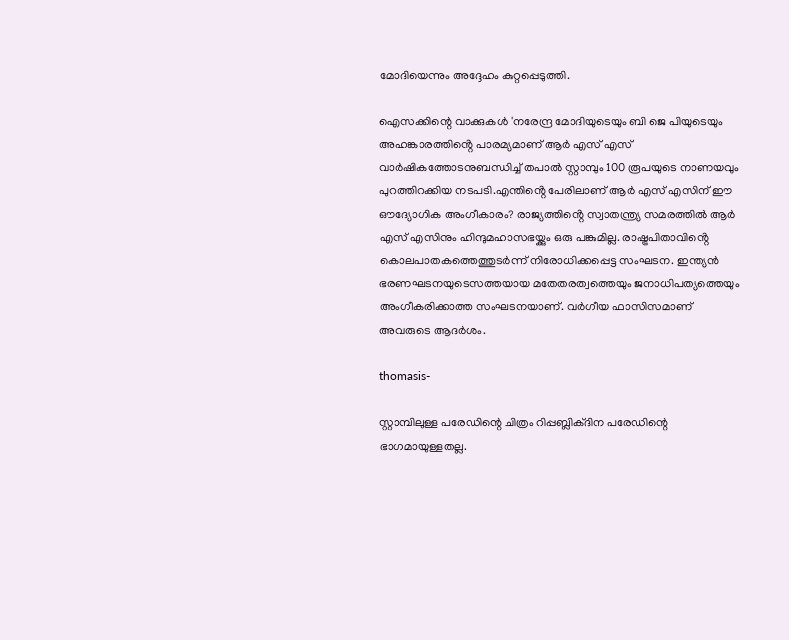മോദിയെന്നും അദ്ദേഹം കുറ്റപ്പെടുത്തി.

ഐസക്കിന്റെ വാക്കുകൾ 'നരേന്ദ്ര മോദിയുടെയും ബി ജെ പിയുടെയും അഹങ്കാരത്തിൻ്റെ പാരമ്യമാണ് ആർ എസ് എസ് വാർഷികത്തോടനുബന്ധിച്ച് തപാൽ സ്റ്റാമ്പും 100 രൂപയുടെ നാണയവും പുറത്തിറക്കിയ നടപടി.എന്തിൻ്റെ പേരിലാണ് ആർ എസ് എസിന് ഈ ഔദ്യോഗിക അംഗീകാരം? രാജ്യത്തിൻ്റെ സ്വാതന്ത്ര്യ സമരത്തിൽ ആർ എസ് എസിനും ഹിന്ദുമഹാസഭയ്ക്കും ഒരു പങ്കുമില്ല. രാഷ്ട്രപിതാവിൻ്റെ കൊലപാതകത്തെത്തുടർന്ന് നിരോധിക്കപ്പെട്ട സംഘടന. ഇന്ത്യൻ ഭരണഘടനയുടെസത്തയായ മതേതരത്വത്തെയും ജനാധിപത്യത്തെയും അംഗീകരിക്കാത്ത സംഘടനയാണ്. വർഗീയ ഫാസിസമാണ് അവരുടെ ആദർശം.

thomasis-

സ്റ്റാമ്പിലുള്ള പരേഡിന്റെ ചിത്രം റിപ്പബ്ലിക്ദിന പരേഡിന്റെ ഭാഗമായുള്ളതല്ല.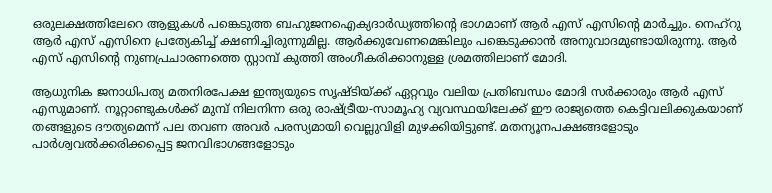ഒരുലക്ഷത്തിലേറെ ആളുകൾ പങ്കെടുത്ത ബഹുജനഐക്യദാർഡ്യത്തിന്റെ ഭാഗമാണ് ആർ എസ് എസിന്റെ മാർച്ചും. നെഹ്റു ആർ എസ് എസിനെ പ്രത്യേകിച്ച് ക്ഷണിച്ചിരുന്നുമില്ല. ആർക്കുവേണമെങ്കിലും പങ്കെടുക്കാൻ അനുവാദമുണ്ടായിരുന്നു. ആർ എസ് എസിന്റെ നുണപ്രചാരണത്തെ സ്റ്റാമ്പ് കുത്തി അംഗീകരിക്കാനുള്ള ശ്രമത്തിലാണ് മോദി.

ആധുനിക ജനാധിപത്യ മതനിരപേക്ഷ ഇന്ത്യയുടെ സൃഷ്ടിയ്ക്ക് ഏറ്റവും വലിയ പ്രതിബന്ധം മോദി സർക്കാരും ആർ എസ് എസുമാണ്. നൂറ്റാണ്ടുകൾക്ക് മുമ്പ് നിലനിന്ന ഒരു രാഷ്ട്രീയ-സാമൂഹ്യ വ്യവസ്ഥയിലേക്ക് ഈ രാജ്യത്തെ കെട്ടിവലിക്കുകയാണ് തങ്ങളുടെ ദൗത്യമെന്ന് പല തവണ അവർ പരസ്യമായി വെല്ലുവിളി മുഴക്കിയിട്ടുണ്ട്. മതന്യൂനപക്ഷങ്ങളോടും പാർശ്വവൽക്കരിക്കപ്പെട്ട ജനവിഭാഗങ്ങളോടും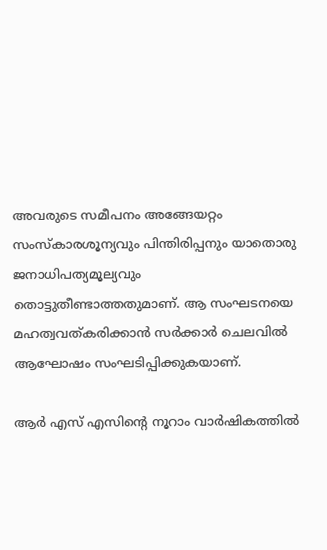അവരുടെ സമീപനം അങ്ങേയറ്റം സംസ്കാരശൂന്യവും പിന്തിരിപ്പനും യാതൊരു ജനാധിപത്യമൂല്യവും തൊട്ടുതീണ്ടാത്തതുമാണ്. ആ സംഘടനയെ മഹത്വവത്കരിക്കാൻ സർക്കാർ ചെലവിൽ ആഘോഷം സംഘടിപ്പിക്കുകയാണ്.

ആർ എസ് എസിന്റെ നൂറാം വാർഷികത്തിൽ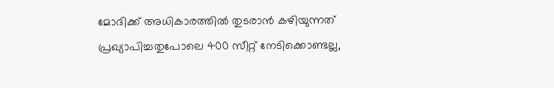മോദിക്ക് അധികാരത്തിൽ തുടരാൻ കഴിയുന്നത് പ്രഖ്യാപിച്ചതുപോലെ 400 സീറ്റ് നേടിക്കൊണ്ടല്ല,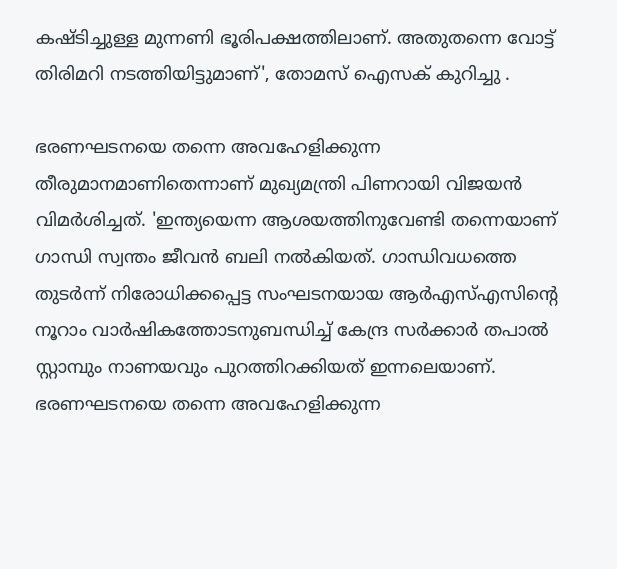കഷ്ടിച്ചുള്ള മുന്നണി ഭൂരിപക്ഷത്തിലാണ്. അതുതന്നെ വോട്ട് തിരിമറി നടത്തിയിട്ടുമാണ്', തോമസ് ഐസക് കുറിച്ചു .

ഭരണഘടനയെ തന്നെ അവഹേളിക്കുന്ന തീരുമാനമാണിതെന്നാണ് മുഖ്യമന്ത്രി പിണറായി വിജയൻ വിമർശിച്ചത്. 'ഇന്ത്യയെന്ന ആശയത്തിനുവേണ്ടി തന്നെയാണ് ഗാന്ധി സ്വന്തം ജീവൻ ബലി നൽകിയത്. ഗാന്ധിവധത്തെ തുടർന്ന് നിരോധിക്കപ്പെട്ട സംഘടനയായ ആർഎസ്എസിന്റെ നൂറാം വാര്‍ഷികത്തോടനുബന്ധിച്ച് കേന്ദ്ര സർക്കാർ തപാല്‍ സ്റ്റാമ്പും നാണയവും പുറത്തിറക്കിയത് ഇന്നലെയാണ്. ഭരണഘടനയെ തന്നെ അവഹേളിക്കുന്ന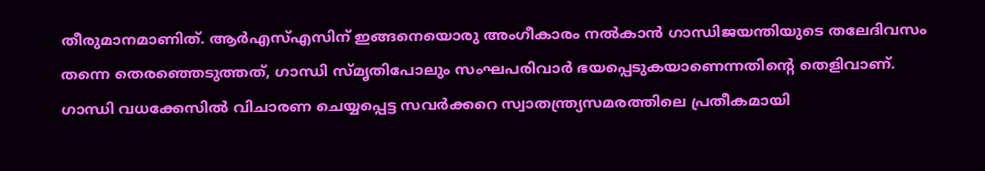തീരുമാനമാണിത്. ആർഎസ്എസിന് ഇങ്ങനെയൊരു അംഗീകാരം നൽകാൻ ഗാന്ധിജയന്തിയുടെ തലേദിവസം തന്നെ തെരഞ്ഞെടുത്തത്, ഗാന്ധി സ്മൃതിപോലും സംഘപരിവാർ ഭയപ്പെടുകയാണെന്നതിന്റെ തെളിവാണ്. ഗാന്ധി വധക്കേസിൽ വിചാരണ ചെയ്യപ്പെട്ട സവർക്കറെ സ്വാതന്ത്ര്യസമരത്തിലെ പ്രതീകമായി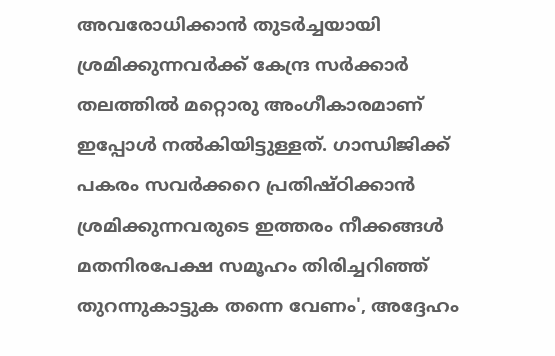അവരോധിക്കാൻ തുടർച്ചയായി ശ്രമിക്കുന്നവർക്ക് കേന്ദ്ര സർക്കാർ തലത്തിൽ മറ്റൊരു അംഗീകാരമാണ് ഇപ്പോൾ നൽകിയിട്ടുള്ളത്. ഗാന്ധിജിക്ക് പകരം സവർക്കറെ പ്രതിഷ്ഠിക്കാൻ ശ്രമിക്കുന്നവരുടെ ഇത്തരം നീക്കങ്ങൾ മതനിരപേക്ഷ സമൂഹം തിരിച്ചറിഞ്ഞ് തുറന്നുകാട്ടുക തന്നെ വേണം', അദ്ദേഹം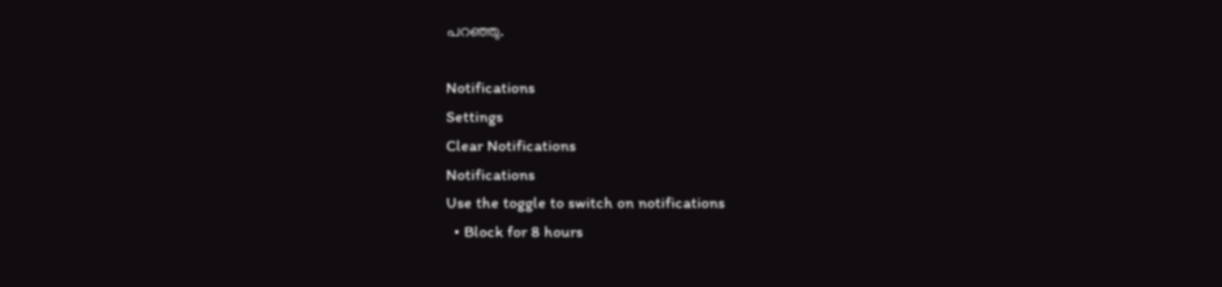പറഞ്ഞു.

Notifications
Settings
Clear Notifications
Notifications
Use the toggle to switch on notifications
  • Block for 8 hours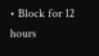• Block for 12 hours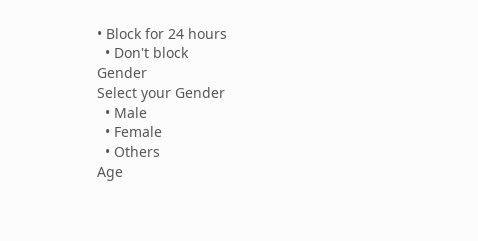• Block for 24 hours
  • Don't block
Gender
Select your Gender
  • Male
  • Female
  • Others
Age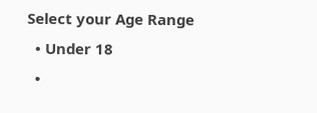Select your Age Range
  • Under 18
  •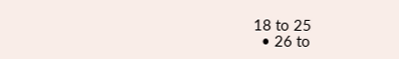18 to 25
  • 26 to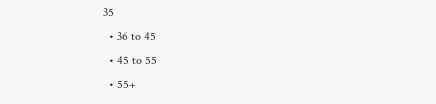35
  • 36 to 45
  • 45 to 55
  • 55+